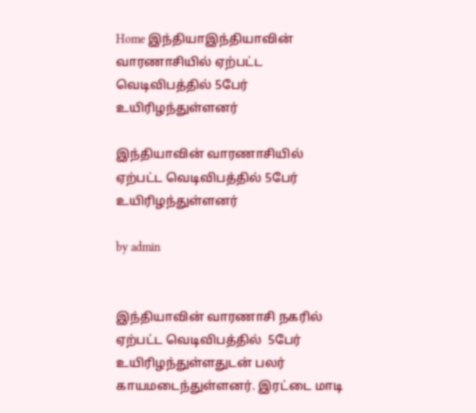Home இந்தியாஇந்தியாவின் வாரணாசியில் ஏற்பட்ட வெடிவிபத்தில் 5பேர் உயிரிழந்துள்ளனர்

இந்தியாவின் வாரணாசியில் ஏற்பட்ட வெடிவிபத்தில் 5பேர் உயிரிழந்துள்ளனர்

by admin


இந்தியாவின் வாரணாசி நகரில்  ஏற்பட்ட வெடிவிபத்தில்  5பேர் உயிரிழந்துள்ளதுடன் பலர் காயமடைந்துள்ளனர். இரட்டை மாடி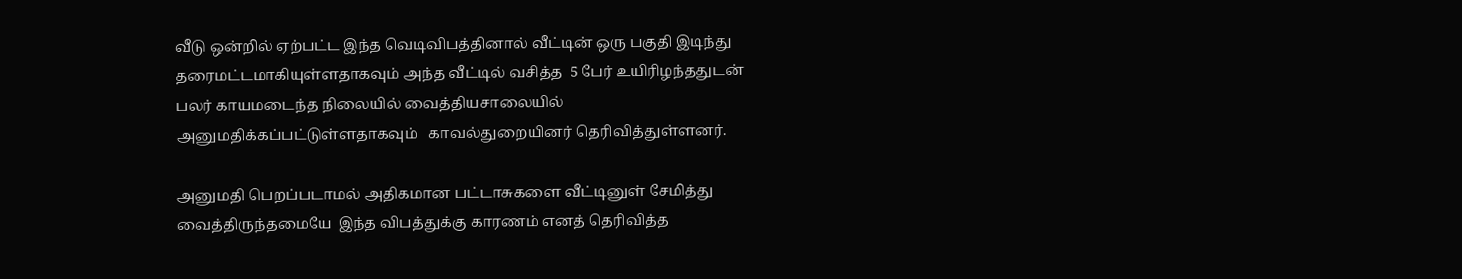வீடு ஒன்றில் ஏற்பட்ட இந்த வெடிவிபத்தினால் வீட்டின் ஒரு பகுதி இடிந்து தரைமட்டமாகியுள்ளதாகவும் அந்த வீட்டில் வசித்த  5 பேர் உயிரிழந்ததுடன்   பலர் காயமடைந்த நிலையில் வைத்தியசாலையில் அனுமதிக்கப்பட்டுள்ளதாகவும்   காவல்துறையினர் தெரிவித்துள்ளனர்.

அனுமதி பெறப்படாமல் அதிகமான பட்டாசுகளை வீட்டினுள் சேமித்து வைத்திருந்தமையே  இந்த விபத்துக்கு காரணம் எனத் தெரிவித்த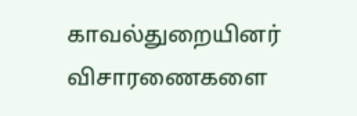காவல்துறையினர் விசாரணைகளை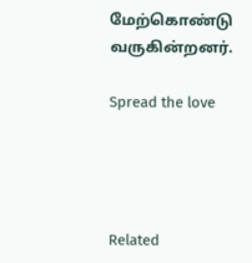மேற்கொண்டு வருகின்றனர்.

Spread the love




Related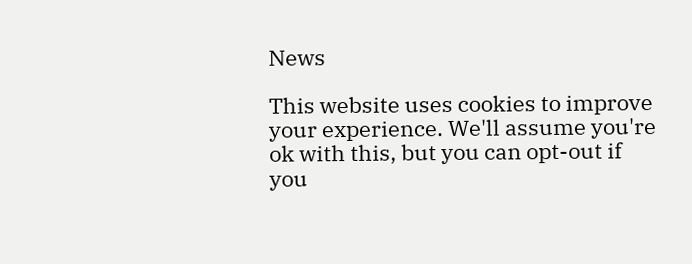News

This website uses cookies to improve your experience. We'll assume you're ok with this, but you can opt-out if you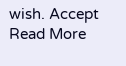wish. Accept Read More